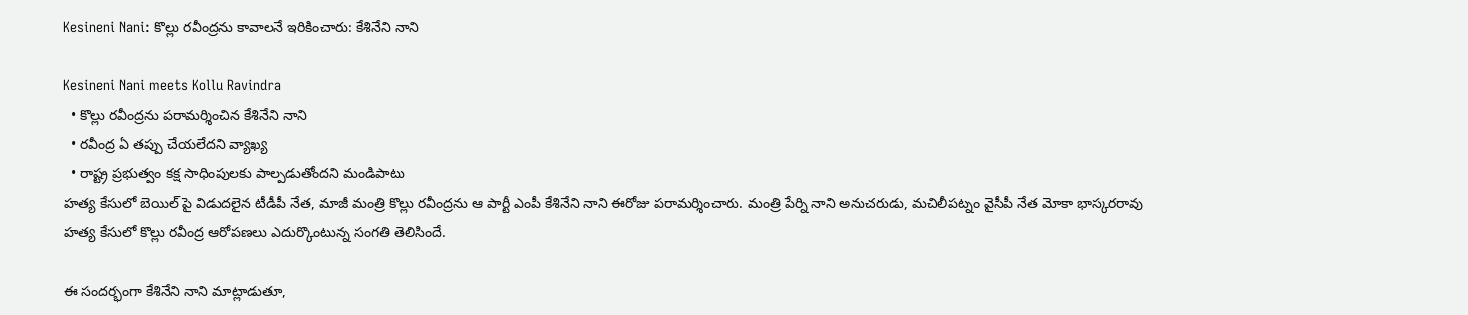Kesineni Nani: కొల్లు రవీంద్రను కావాలనే ఇరికించారు: కేశినేని నాని

Kesineni Nani meets Kollu Ravindra
  • కొల్లు రవీంద్రను పరామర్శించిన కేశినేని నాని
  • రవీంద్ర ఏ తప్పు చేయలేదని వ్యాఖ్య
  • రాష్ట్ర ప్రభుత్వం కక్ష సాధింపులకు పాల్పడుతోందని మండిపాటు
హత్య కేసులో బెయిల్ పై విడుదలైన టీడీపీ నేత, మాజీ మంత్రి కొల్లు రవీంద్రను ఆ పార్టీ ఎంపీ కేశినేని నాని ఈరోజు పరామర్శించారు. మంత్రి పేర్ని నాని అనుచరుడు, మచిలీపట్నం వైసీపీ నేత మోకా భాస్కరరావు హత్య కేసులో కొల్లు రవీంద్ర ఆరోపణలు ఎదుర్కొంటున్న సంగతి తెలిసిందే.

ఈ సందర్భంగా కేశినేని నాని మాట్లాడుతూ,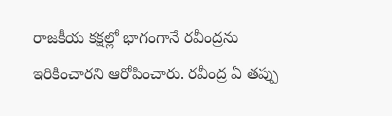రాజకీయ కక్షల్లో భాగంగానే రవీంద్రను ఇరికించారని ఆరోపించారు. రవీంద్ర ఏ తప్పు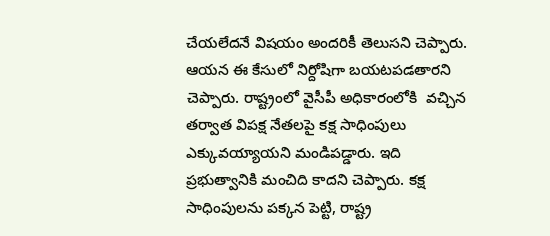చేయలేదనే విషయం అందరికీ తెలుసని చెప్పారు. ఆయన ఈ కేసులో నిర్దోషిగా బయటపడతారని చెప్పారు. రాష్ట్రంలో వైసీపీ అధికారంలోకి  వచ్చిన తర్వాత విపక్ష నేతలపై కక్ష సాధింపులు ఎక్కువయ్యాయని మండిపడ్డారు. ఇది ప్రభుత్వానికి మంచిది కాదని చెప్పారు. కక్ష సాధింపులను పక్కన పెట్టి, రాష్ట్ర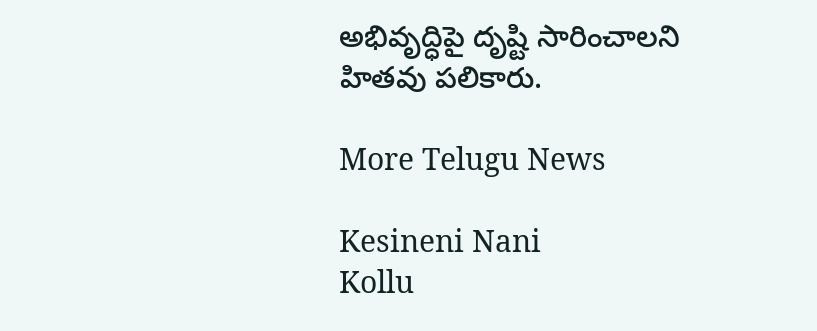అభివృద్ధిపై దృష్టి సారించాలని హితవు పలికారు.

More Telugu News

Kesineni Nani
Kollu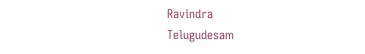Ravindra
Telugudesam